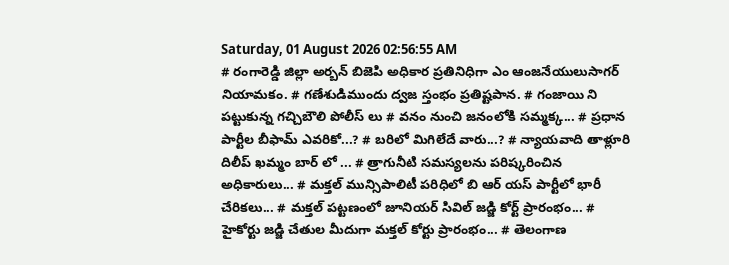Saturday, 01 August 2026 02:56:55 AM
# రంగారెడ్డి జిల్లా అర్బన్ బిజెపి అధికార ప్రతినిధిగా ఎం ఆంజనేయులుసాగర్ నియామకం. # గణేశుడిముందు ద్వజ స్తంభం ప్రతిష్టపాన. # గంజాయి ని పట్టుకున్న గచ్చిబౌలి పోలీస్ లు # వనం నుంచి జనంలోకి సమ్మక్క... # ప్రధాన పార్టీల బీఫామ్ ఎవరికో...? # బరిలో మిగిలేదే వారు...? # న్యాయవాది తాళ్లూరి దిలీప్ ఖమ్మం బార్ లో ... # త్రాగునీటి సమస్యలను పరిష్కరించిన అధికారులు... # మక్తల్ మున్సిపాలిటీ పరిధిలో బి ఆర్ యస్ పార్టీలో భారీ చేరికలు... # మక్తల్ పట్టణంలో జూనియర్ సివిల్ జడ్జి కోర్ట్ ప్రారంభం... # హైకోర్టు జడ్జి చేతుల మీదుగా మక్తల్ కోర్టు ప్రారంభం... # తెలంగాణ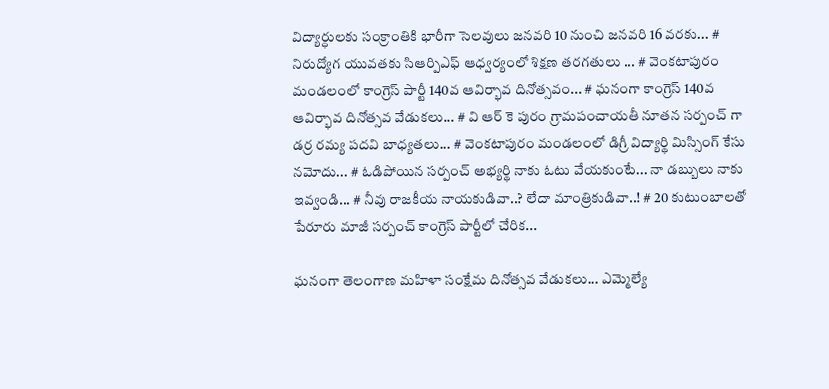విద్యార్ధులకు సంక్రాంతికి భారీగా సెలవులు జనవరి 10 నుంచి జనవరి 16 వరకు... # నిరుద్యోగ యువతకు సిఆర్పిఎఫ్ ఆధ్వర్యంలో శిక్షణ తరగతులు ... # వెంకటాపురం మండలంలో కాంగ్రెస్ పార్టీ 140వ ఆవిర్భావ దినోత్సవం... # ఘనంగా కాంగ్రెస్ 140వ ఆవిర్భావ దినోత్సవ వేడుకలు... # వి ఆర్ కె పురం గ్రామపంచాయతీ నూతన సర్పంచ్ గా డర్ర రమ్య పదవి బాధ్యతలు... # వెంకటాపురం మండలంలో డిగ్రీ విద్యార్థి మిస్సింగ్ కేసు నమోదు... # ఓడిపోయిన సర్పంచ్ అభ్యర్థి నాకు ఓటు వేయకుంటే... నా డబ్బులు నాకు ఇవ్వండి... # నీవు రాజకీయ నాయకుడివా..? లేదా మాంత్రికుడివా..! # 20 కుటుంబాలతో పేరూరు మాజీ సర్పంచ్ కాంగ్రెస్ పార్టీలో చేరిక...

ఘనంగా తెలంగాణ మహిళా సంక్షేమ దినోత్సవ వేడుకలు... ఎమ్మెల్యే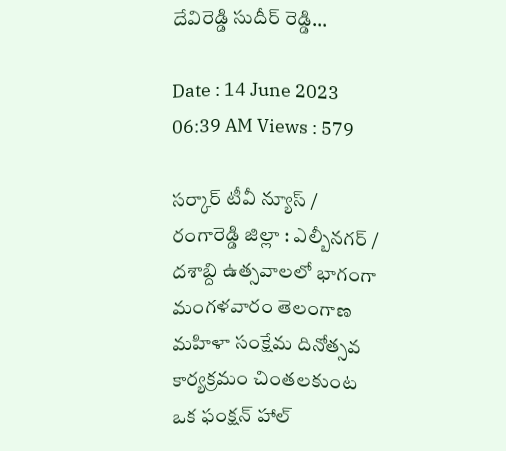దేవిరెడ్డి సుదీర్ రెడ్డి...

Date : 14 June 2023 06:39 AM Views : 579

సర్కార్ టీవీ న్యూస్ / రంగారెడ్డి జిల్లా : ఎల్బీనగర్ / దశాబ్ది ఉత్సవాలలో భాగంగా మంగళవారం తెలంగాణ మహిళా సంక్షేమ దినోత్సవ కార్యక్రమం చింతలకుంట ఒక ఫంక్షన్ హాల్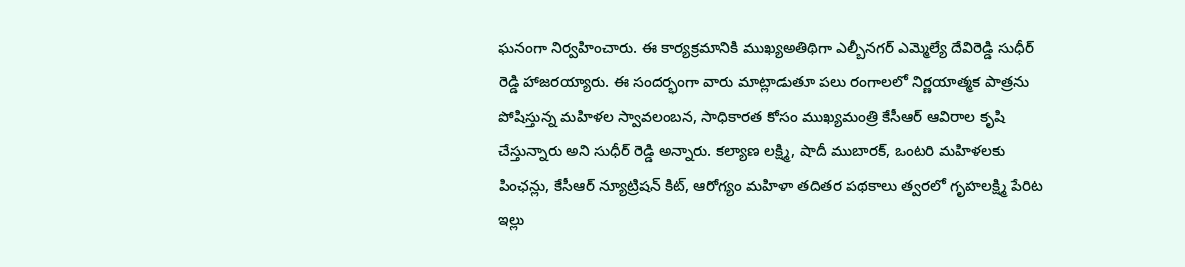ఘనంగా నిర్వహించారు. ఈ కార్యక్రమానికి ముఖ్యఅతిథిగా ఎల్బీనగర్ ఎమ్మెల్యే దేవిరెడ్డి సుధీర్ రెడ్డి హాజరయ్యారు. ఈ సందర్భంగా వారు మాట్లాడుతూ పలు రంగాలలో నిర్ణయాత్మక పాత్రను పోషిస్తున్న మహిళల స్వావలంబన, సాధికారత కోసం ముఖ్యమంత్రి కేసీఆర్ ఆవిరాల కృషి చేస్తున్నారు అని సుధీర్ రెడ్డి అన్నారు. కల్యాణ లక్ష్మి, షాదీ ముబారక్, ఒంటరి మహిళలకు పింఛన్లు, కేసీఆర్ న్యూట్రిషన్ కిట్, ఆరోగ్యం మహిళా తదితర పథకాలు త్వరలో గృహలక్ష్మి పేరిట ఇల్లు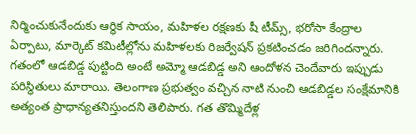నిర్మించుకునేందుకు ఆర్థిక సాయం, మహిళల రక్షణకు షీ టీమ్స్, భరోసా కేంద్రాల ఏర్పాటు, మార్కెట్ కమిటీల్లోను మహిళలకు రిజర్వేషన్ ప్రకటించడం జరిగిందన్నారు. గతంలో ఆడబిడ్డ పుట్టింది అంటే అమ్మో ఆడబిడ్డ అని ఆందోళన చెందేవారు ఇప్పుడు పరిస్థితులు మారాయి. తెలంగాణ ప్రభుత్వం వచ్చిన నాటి నుంచి ఆడబిడ్డల సంక్షేమానికి అత్యంత ప్రాధాన్యతనిస్తుందని తెలిపారు. గత తొమ్మిదేళ్ల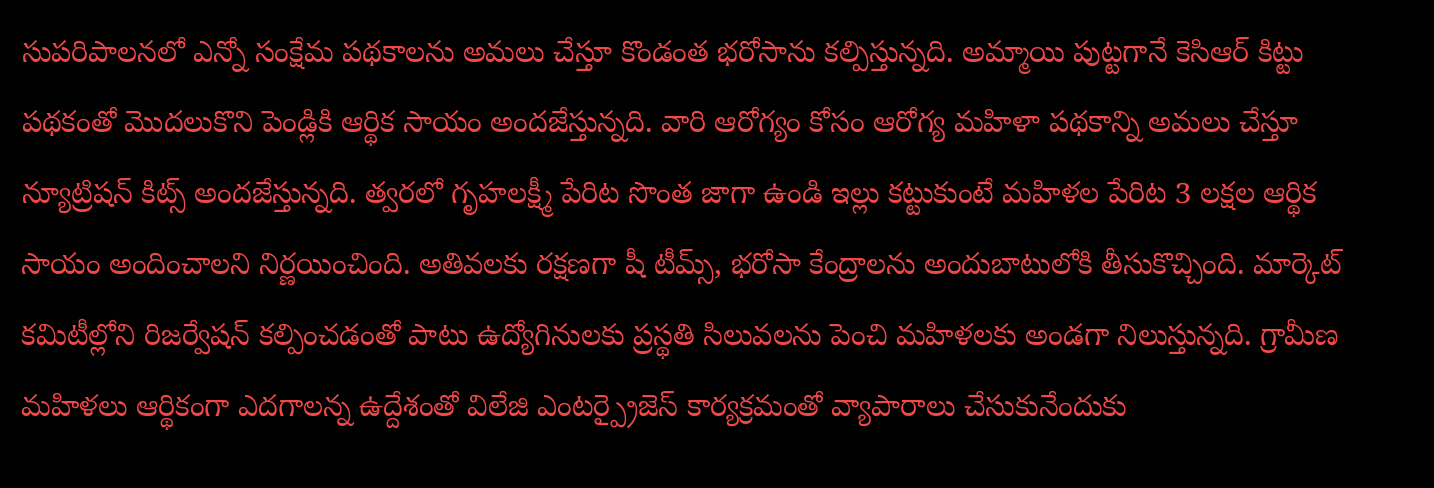సుపరిపాలనలో ఎన్నో సంక్షేమ పథకాలను అమలు చేస్తూ కొండంత భరోసాను కల్పిస్తున్నది. అమ్మాయి పుట్టగానే కెసిఆర్ కిట్టు పథకంతో మొదలుకొని పెండ్లికి ఆర్థిక సాయం అందజేస్తున్నది. వారి ఆరోగ్యం కోసం ఆరోగ్య మహిళా పథకాన్ని అమలు చేస్తూ న్యూట్రిషన్ కిట్స్ అందజేస్తున్నది. త్వరలో గృహలక్ష్మీ పేరిట సొంత జాగా ఉండి ఇల్లు కట్టుకుంటే మహిళల పేరిట 3 లక్షల ఆర్థిక సాయం అందించాలని నిర్ణయించింది. అతివలకు రక్షణగా షీ టీమ్స్, భరోసా కేంద్రాలను అందుబాటులోకి తీసుకొచ్చింది. మార్కెట్ కమిటీల్లోని రిజర్వేషన్ కల్పించడంతో పాటు ఉద్యోగినులకు ప్రస్థతి సిలువలను పెంచి మహిళలకు అండగా నిలుస్తున్నది. గ్రామీణ మహిళలు ఆర్థికంగా ఎదగాలన్న ఉద్దేశంతో విలేజి ఎంటర్ప్రైజెస్ కార్యక్రమంతో వ్యాపారాలు చేసుకునేందుకు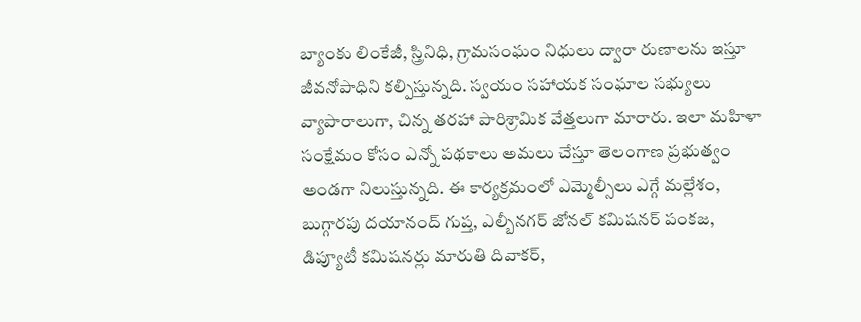బ్యాంకు లింకేజీ, స్త్రినిధి, గ్రామసంఘం నిధులు ద్వారా రుణాలను ఇస్తూ జీవనోపాధిని కల్పిస్తున్నది. స్వయం సహాయక సంఘాల సభ్యులు వ్యాపారాలుగా, చిన్న తరహా పారిశ్రామిక వేత్తలుగా మారారు. ఇలా మహిళా సంక్షేమం కోసం ఎన్నో పథకాలు అమలు చేస్తూ తెలంగాణ ప్రభుత్వం అండగా నిలుస్తున్నది. ఈ కార్యక్రమంలో ఎమ్మెల్సీలు ఎగ్గే మల్లేశం, బుగ్గారపు దయానంద్ గుప్త, ఎల్బీనగర్ జోనల్ కమిషనర్ పంకజ, డిప్యూటీ కమిషనర్లు మారుతి దివాకర్,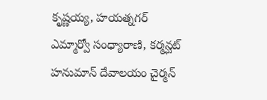కృష్ణయ్య, హయత్నగర్ ఎమ్మార్వో సంధ్యారాణి, కర్మన్ఘట్ హనుమాన్ దేవాలయం చైర్మన్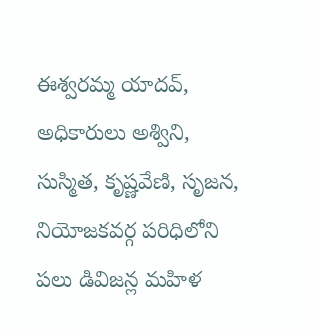ఈశ్వరమ్మ యాదవ్, అధికారులు అశ్విని, సుస్మిత, కృష్ణవేణి, సృజన, నియోజకవర్గ పరిధిలోని పలు డివిజన్ల మహిళ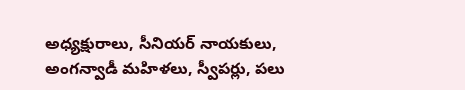అధ్యక్షురాలు, సీనియర్ నాయకులు, అంగన్వాడీ మహిళలు, స్వీపర్లు, పలు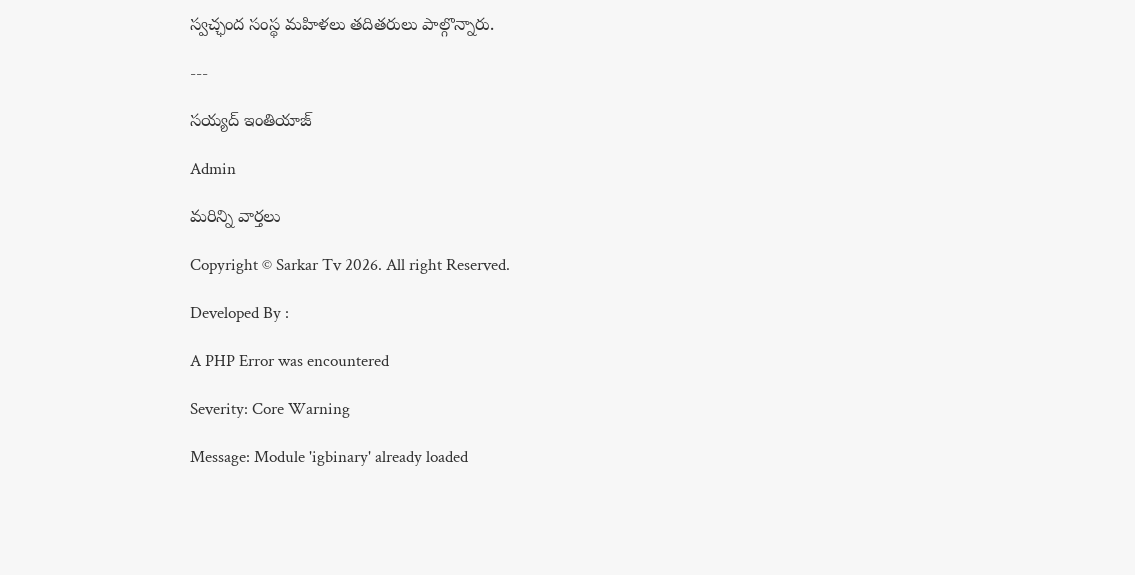స్వచ్ఛంద సంస్థ మహిళలు తదితరులు పాల్గొన్నారు.

---

సయ్యద్ ఇంతియాజ్

Admin

మరిన్ని వార్తలు

Copyright © Sarkar Tv 2026. All right Reserved.

Developed By :

A PHP Error was encountered

Severity: Core Warning

Message: Module 'igbinary' already loaded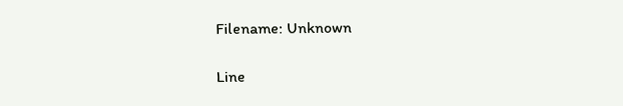Filename: Unknown

Line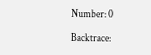Number: 0

Backtrace: